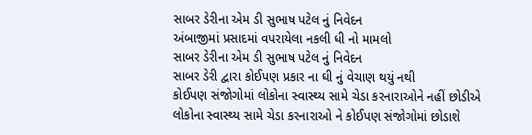સાબર ડેરીના એમ ડી સુભાષ પટેલ નું નિવેદન
અંબાજીમાં પ્રસાદમાં વપરાયેલા નકલી ધી નો મામલો
સાબર ડેરીના એમ ડી સુભાષ પટેલ નું નિવેદન
સાબર ડેરી દ્વારા કોઈપણ પ્રકાર ના ઘી નું વેચાણ થયું નથી
કોઈપણ સંજોગોમાં લોકોના સ્વાસ્થ્ય સામે ચેડા કરનારાઓને નહીં છોડીએ
લોકોના સ્વાસ્થ્ય સામે ચેડા કરનારાઓ ને કોઈપણ સંજોગોમાં છોડાશે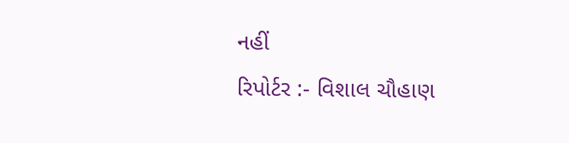નહીં
રિપોર્ટર :- વિશાલ ચૌહાણ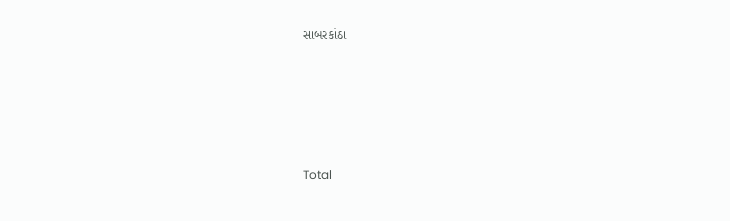સાબરકાંઠા







Total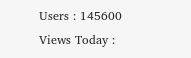Users : 145600
Views Today :